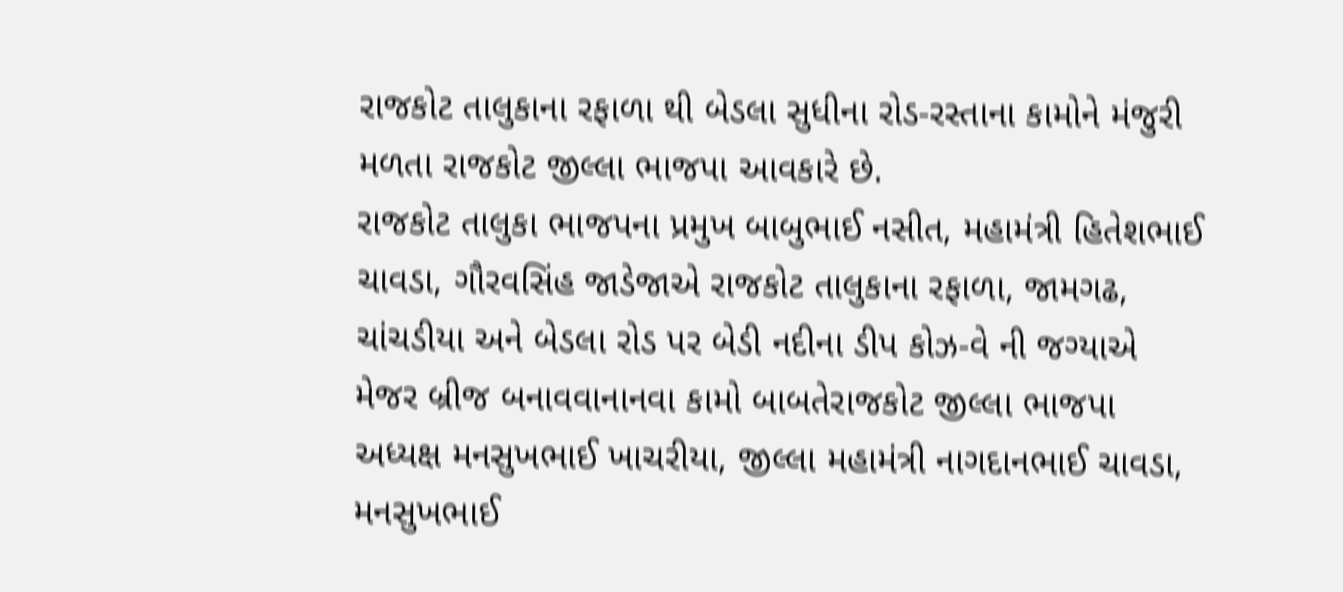રાજકોટ તાલુકાના રફાળા થી બેડલા સુધીના રોડ-રસ્તાના કામોને મંજુરી મળતા રાજકોટ જીલ્લા ભાજપા આવકારે છે.
રાજકોટ તાલુકા ભાજપના પ્રમુખ બાબુભાઈ નસીત, મહામંત્રી હિતેશભાઈ ચાવડા, ગૌરવસિંહ જાડેજાએ રાજકોટ તાલુકાના રફાળા, જામગઢ, ચાંચડીયા અને બેડલા રોડ પર બેડી નદીના ડીપ કોઝ-વે ની જગ્યાએ મેજર બ્રીજ બનાવવાનાનવા કામો બાબતેરાજકોટ જીલ્લા ભાજપા અધ્યક્ષ મનસુખભાઈ ખાચરીયા, જીલ્લા મહામંત્રી નાગદાનભાઈ ચાવડા, મનસુખભાઈ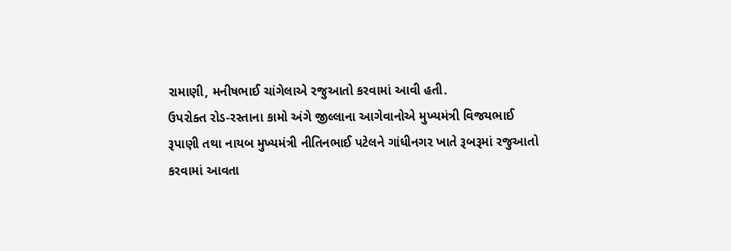રામાણી, મનીષભાઈ ચાંગેલાએ રજુઆતો કરવામાં આવી હતી.
ઉપરોક્ત રોડ-રસ્તાના કામો અંગે જીલ્લાના આગેવાનોએ મુખ્યમંત્રી વિજયભાઈ રૂપાણી તથા નાયબ મુખ્યમંત્રી નીતિનભાઈ પટેલને ગાંધીનગર ખાતે રૂબરૂમાં રજુઆતો કરવામાં આવતા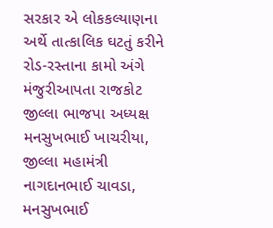સરકાર એ લોકકલ્યાણના અર્થે તાત્કાલિક ઘટતું કરીને રોડ-રસ્તાના કામો અંગે મંજુરીઆપતા રાજકોટ જીલ્લા ભાજપા અધ્યક્ષ મનસુખભાઈ ખાચરીયા, જીલ્લા મહામંત્રી નાગદાનભાઈ ચાવડા, મનસુખભાઈ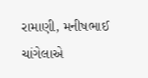રામાણી, મનીષભાઈ ચાંગેલાએ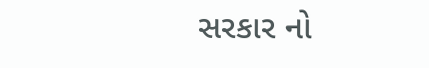સરકાર નો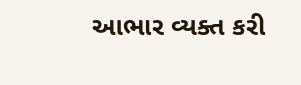આભાર વ્યક્ત કરી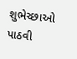શુભેચ્છાઓ પાઠવી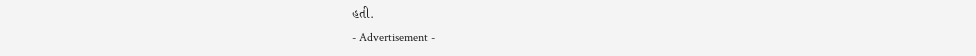હતી.
- Advertisement -